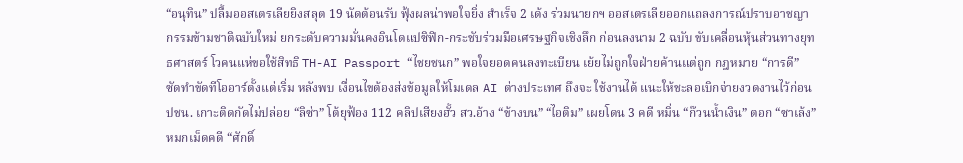“อนุทิน” ปลื้มออสเตรเลียยิงสลุต 19 นัดต้อนรับ ฟุ้งผลน่าพอใจยิ่ง สำเร็จ 2 เด้ง ร่วมนายกฯ ออสเตรเลียออกแถลงการณ์ปราบอาชญากรรมข้ามชาติฉบับใหม่ ยกระดับความมั่นคงอินโดแปซิฟิก-กระชับร่วมมือเศรษฐกิจเชิงลึก ก่อนลงนาม 2 ฉบับ ขับเคลื่อนหุ้นส่วนทางยุทธศาสตร์ โวคนแห่ขอใช้สิทธิ TH-AI Passport “ไชยชนก” พอใจยอดคนลงทะเบียน เย้ยไม่ถูกใจฝ่ายค้านแต่ถูก กฎหมาย “การดี” ซัดทำขัดทีโออาร์ตั้งแต่เริ่ม หลังพบ เงื่อนไขต้องส่งข้อมูลให้โมเดล AI ต่างประเทศ ถึงจะ ใช้งานได้ แนะให้ชะลอเบิกจ่ายงวดงานไว้ก่อน ปชน. เกาะติดกัดไม่ปล่อย “ลิซ่า” โต้ยุฟ้อง 112 คลิปเสียงฮั้ว สว.อ้าง “ข้างบน” “ไอติม” เผยโดน 3 คดี หมิ่น “ก๊วนน้ำเงิน” ตอก “ซาเล้ง” หมกเม็ดคดี “ศักดิ์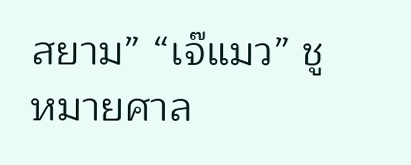สยาม” “เจ๊แมว” ชูหมายศาล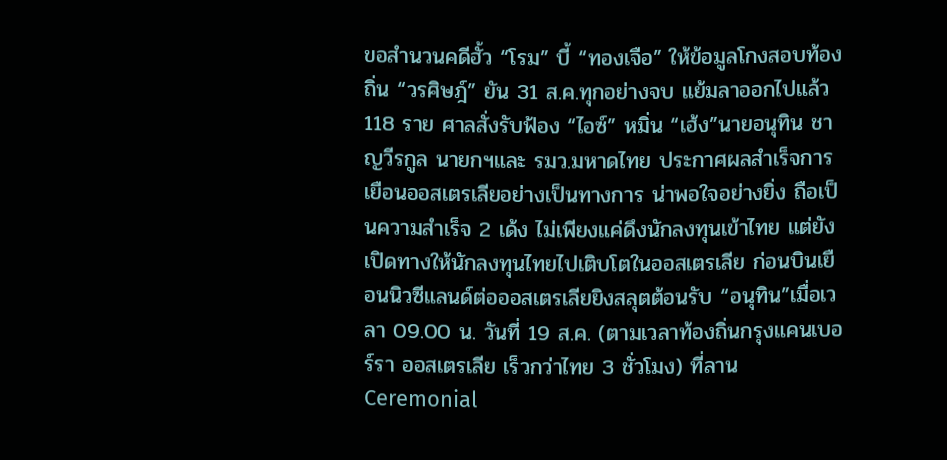ขอสำนวนคดีฮั้ว “โรม” บี้ “ทองเจือ” ให้ข้อมูลโกงสอบท้องถิ่น “วรศิษฎ์” ยัน 31 ส.ค.ทุกอย่างจบ แย้มลาออกไปแล้ว 118 ราย ศาลสั่งรับฟ้อง “ไอซ์” หมิ่น “เฮ้ง”นายอนุทิน ชาญวีรกูล นายกฯและ รมว.มหาดไทย ประกาศผลสำเร็จการเยือนออสเตรเลียอย่างเป็นทางการ น่าพอใจอย่างยิ่ง ถือเป็นความสำเร็จ 2 เด้ง ไม่เพียงแค่ดึงนักลงทุนเข้าไทย แต่ยังเปิดทางให้นักลงทุนไทยไปเติบโตในออสเตรเลีย ก่อนบินเยือนนิวซีแลนด์ต่อออสเตรเลียยิงสลุตต้อนรับ “อนุทิน”เมื่อเวลา 09.00 น. วันที่ 19 ส.ค. (ตามเวลาท้องถิ่นกรุงแคนเบอร์รา ออสเตรเลีย เร็วกว่าไทย 3 ชั่วโมง) ที่ลาน Ceremonial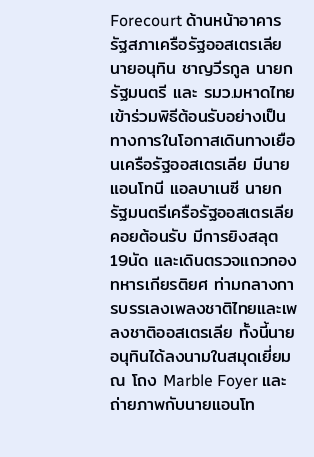Forecourt ด้านหน้าอาคารรัฐสภาเครือรัฐออสเตรเลีย นายอนุทิน ชาญวีรกูล นายกรัฐมนตรี และ รมว.มหาดไทย เข้าร่วมพิธีต้อนรับอย่างเป็นทางการในโอกาสเดินทางเยือนเครือรัฐออสเตรเลีย มีนายแอนโทนี แอลบาเนซี นายกรัฐมนตรีเครือรัฐออสเตรเลีย คอยต้อนรับ มีการยิงสลุต 19นัด และเดินตรวจแถวกองทหารเกียรติยศ ท่ามกลางการบรรเลงเพลงชาติไทยและเพลงชาติออสเตรเลีย ทั้งนี้นายอนุทินได้ลงนามในสมุดเยี่ยม ณ โถง Marble Foyer และถ่ายภาพกับนายแอนโท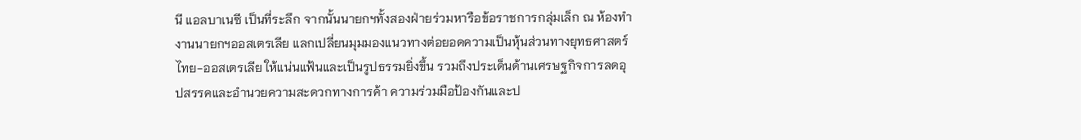นี แอลบาเนซี เป็นที่ระลึก จากนั้นนายกฯทั้งสองฝ่ายร่วมหารือข้อราชการกลุ่มเล็ก ณ ห้องทำงานนายกฯออสเตรเลีย แลกเปลี่ยนมุมมองแนวทางต่อยอดความเป็นหุ้นส่วนทางยุทธศาสตร์ไทย-ออสเตรเลีย ให้แน่นแฟ้นและเป็นรูปธรรมยิ่งขึ้น รวมถึงประเด็นด้านเศรษฐกิจการลดอุปสรรคและอำนวยความสะดวกทางการค้า ความร่วมมือป้องกันและป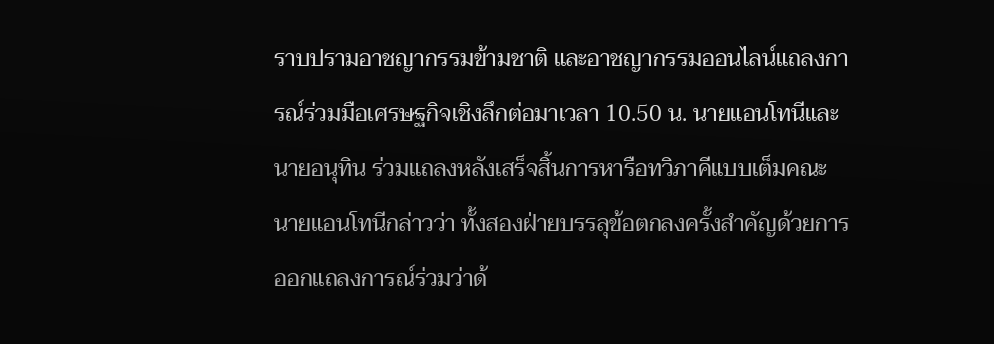ราบปรามอาชญากรรมข้ามชาติ และอาชญากรรมออนไลน์แถลงการณ์ร่วมมือเศรษฐกิจเชิงลึกต่อมาเวลา 10.50 น. นายแอนโทนีและนายอนุทิน ร่วมแถลงหลังเสร็จสิ้นการหารือทวิภาคีแบบเต็มคณะ นายแอนโทนีกล่าวว่า ทั้งสองฝ่ายบรรลุข้อตกลงครั้งสำคัญด้วยการออกแถลงการณ์ร่วมว่าด้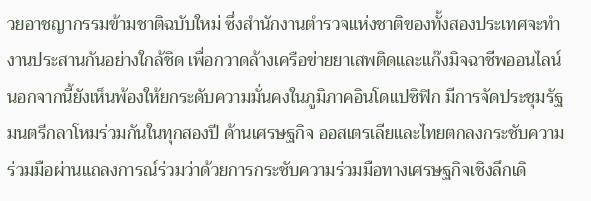วยอาชญากรรมข้ามชาติฉบับใหม่ ซึ่งสำนักงานตำรวจแห่งชาติของทั้งสองประเทศจะทำงานประสานกันอย่างใกล้ชิด เพื่อกวาดล้างเครือข่ายยาเสพติดและแก๊งมิจฉาชีพออนไลน์ นอกจากนี้ยังเห็นพ้องให้ยกระดับความมั่นคงในภูมิภาคอินโดแปซิฟิก มีการจัดประชุมรัฐมนตรีกลาโหมร่วมกันในทุกสองปี ด้านเศรษฐกิจ ออสเตรเลียและไทยตกลงกระชับความร่วมมือผ่านแถลงการณ์ร่วมว่าด้วยการกระชับความร่วมมือทางเศรษฐกิจเชิงลึกเดิ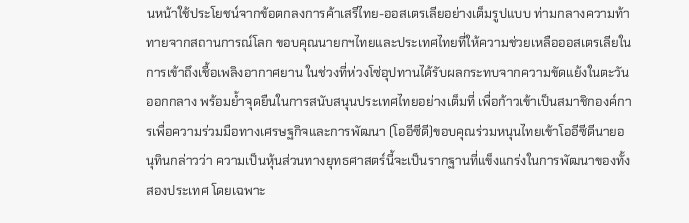นหน้าใช้ประโยชน์จากข้อตกลงการค้าเสรีไทย-ออสเตรเลียอย่างเต็มรูปแบบ ท่ามกลางความท้าทายจากสถานการณ์โลก ขอบคุณนายกฯไทยและประเทศไทยที่ให้ความช่วยเหลือออสเตรเลียในการเข้าถึงเชื้อเพลิงอากาศยาน ในช่วงที่ห่วงโซ่อุปทานได้รับผลกระทบจากความขัดแย้งในตะวันออกกลาง พร้อมย้ำจุดยืนในการสนับสนุนประเทศไทยอย่างเต็มที่ เพื่อก้าวเข้าเป็นสมาชิกองค์การเพื่อความร่วมมือทางเศรษฐกิจและการพัฒนา (โออีซีดี)ขอบคุณร่วมหนุนไทยเข้าโออีซีดีนายอนุทินกล่าวว่า ความเป็นหุ้นส่วนทางยุทธศาสตร์นี้จะเป็นรากฐานที่แข็งแกร่งในการพัฒนาของทั้งสองประเทศ โดยเฉพาะ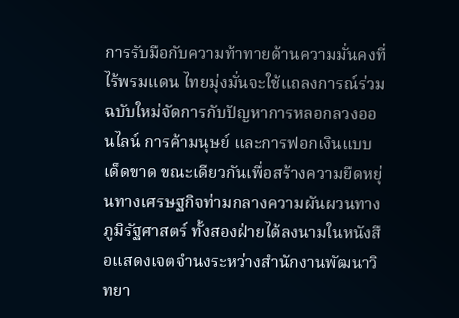การรับมือกับความท้าทายด้านความมั่นคงที่ไร้พรมแดน ไทยมุ่งมั่นจะใช้แถลงการณ์ร่วมฉบับใหม่จัดการกับปัญหาการหลอกลวงออนไลน์ การค้ามนุษย์ และการฟอกเงินแบบเด็ดขาด ขณะเดียวกันเพื่อสร้างความยืดหยุ่นทางเศรษฐกิจท่ามกลางความผันผวนทางภูมิรัฐศาสตร์ ทั้งสองฝ่ายได้ลงนามในหนังสือแสดงเจตจำนงระหว่างสำนักงานพัฒนาวิทยา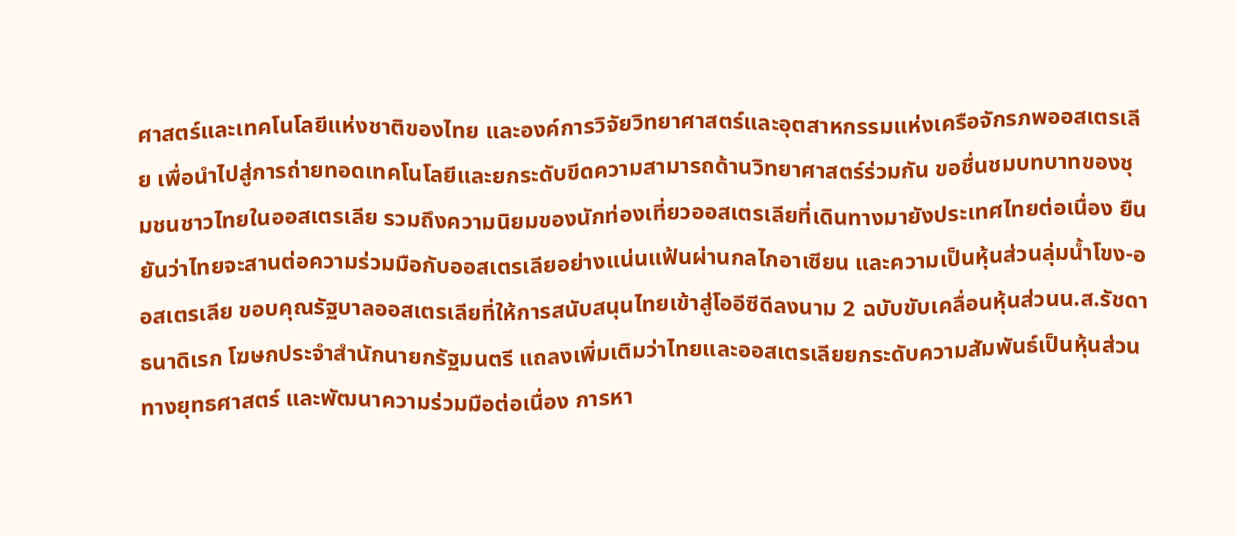ศาสตร์และเทคโนโลยีแห่งชาติของไทย และองค์การวิจัยวิทยาศาสตร์และอุตสาหกรรมแห่งเครือจักรภพออสเตรเลีย เพื่อนำไปสู่การถ่ายทอดเทคโนโลยีและยกระดับขีดความสามารถด้านวิทยาศาสตร์ร่วมกัน ขอชื่นชมบทบาทของชุมชนชาวไทยในออสเตรเลีย รวมถึงความนิยมของนักท่องเที่ยวออสเตรเลียที่เดินทางมายังประเทศไทยต่อเนื่อง ยืนยันว่าไทยจะสานต่อความร่วมมือกับออสเตรเลียอย่างแน่นแฟ้นผ่านกลไกอาเซียน และความเป็นหุ้นส่วนลุ่มน้ำโขง-ออสเตรเลีย ขอบคุณรัฐบาลออสเตรเลียที่ให้การสนับสนุนไทยเข้าสู่โออีซีดีลงนาม 2 ฉบับขับเคลื่อนหุ้นส่วนน.ส.รัชดา ธนาดิเรก โฆษกประจำสำนักนายกรัฐมนตรี แถลงเพิ่มเติมว่าไทยและออสเตรเลียยกระดับความสัมพันธ์เป็นหุ้นส่วนทางยุทธศาสตร์ และพัฒนาความร่วมมือต่อเนื่อง การหา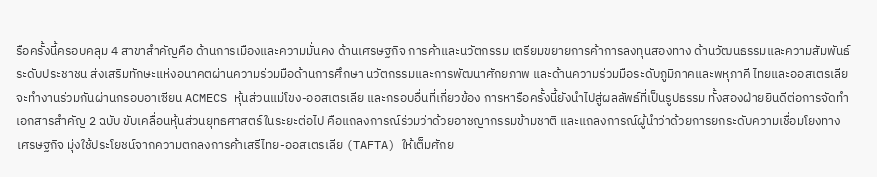รือครั้งนี้ครอบคลุม 4 สาขาสำคัญคือ ด้านการเมืองและความมั่นคง ด้านเศรษฐกิจ การค้าและนวัตกรรม เตรียมขยายการค้าการลงทุนสองทาง ด้านวัฒนธรรมและความสัมพันธ์ระดับประชาชน ส่งเสริมทักษะแห่งอนาคตผ่านความร่วมมือด้านการศึกษา นวัตกรรมและการพัฒนาศักยภาพ และด้านความร่วมมือระดับภูมิภาคและพหุภาคี ไทยและออสเตรเลียจะทำงานร่วมกันผ่านกรอบอาเซียน ACMECS หุ้นส่วนแม่โขง-ออสเตรเลีย และกรอบอื่นที่เกี่ยวข้อง การหารือครั้งนี้ยังนำไปสู่ผลลัพธ์ที่เป็นรูปธรรม ทั้งสองฝ่ายยินดีต่อการจัดทำเอกสารสำคัญ 2 ฉบับ ขับเคลื่อนหุ้นส่วนยุทธศาสตร์ในระยะต่อไป คือแถลงการณ์ร่วมว่าด้วยอาชญากรรมข้ามชาติ และแถลงการณ์ผู้นำว่าด้วยการยกระดับความเชื่อมโยงทางเศรษฐกิจ มุ่งใช้ประโยชน์จากความตกลงการค้าเสรีไทย-ออสเตรเลีย (TAFTA) ให้เต็มศักย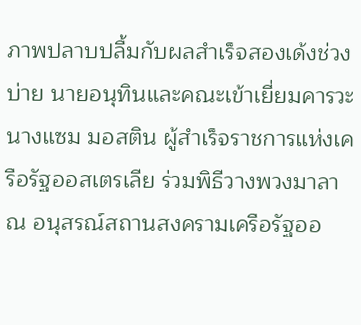ภาพปลาบปลื้มกับผลสำเร็จสองเด้งช่วงบ่าย นายอนุทินและคณะเข้าเยี่ยมคารวะนางแซม มอสติน ผู้สำเร็จราชการแห่งเครือรัฐออสเตรเลีย ร่วมพิธีวางพวงมาลา ณ อนุสรณ์สถานสงครามเครือรัฐออ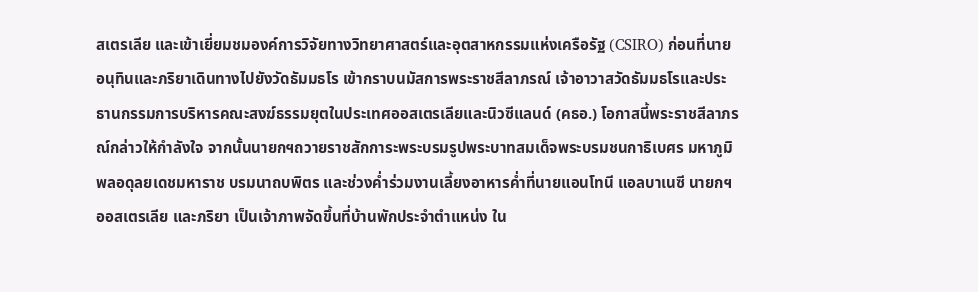สเตรเลีย และเข้าเยี่ยมชมองค์การวิจัยทางวิทยาศาสตร์และอุตสาหกรรมแห่งเครือรัฐ (CSIRO) ก่อนที่นายอนุทินและภริยาเดินทางไปยังวัดธัมมธโร เข้ากราบนมัสการพระราชสีลาภรณ์ เจ้าอาวาสวัดธัมมธโรและประธานกรรมการบริหารคณะสงฆ์ธรรมยุตในประเทศออสเตรเลียและนิวซีแลนด์ (คธอ.) โอกาสนี้พระราชสีลาภรณ์กล่าวให้กำลังใจ จากนั้นนายกฯถวายราชสักการะพระบรมรูปพระบาทสมเด็จพระบรมชนกาธิเบศร มหาภูมิพลอดุลยเดชมหาราช บรมนาถบพิตร และช่วงค่ำร่วมงานเลี้ยงอาหารค่ำที่นายแอนโทนี แอลบาเนซี นายกฯออสเตรเลีย และภริยา เป็นเจ้าภาพจัดขึ้นที่บ้านพักประจำตำแหน่ง ใน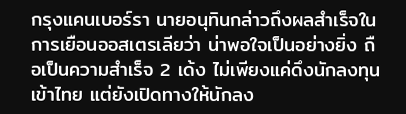กรุงแคนเบอร์รา นายอนุทินกล่าวถึงผลสำเร็จในการเยือนออสเตรเลียว่า น่าพอใจเป็นอย่างยิ่ง ถือเป็นความสำเร็จ 2 เด้ง ไม่เพียงแค่ดึงนักลงทุนเข้าไทย แต่ยังเปิดทางให้นักลง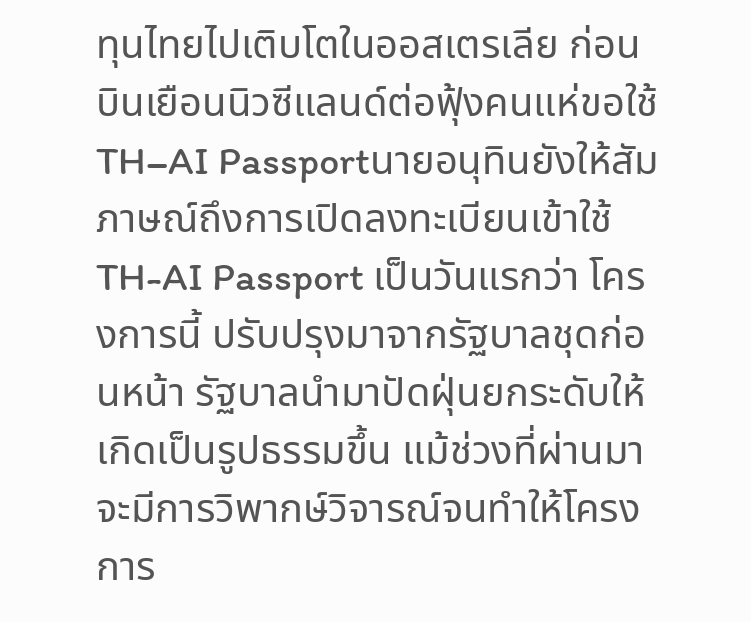ทุนไทยไปเติบโตในออสเตรเลีย ก่อนบินเยือนนิวซีแลนด์ต่อฟุ้งคนแห่ขอใช้ TH–AI Passportนายอนุทินยังให้สัมภาษณ์ถึงการเปิดลงทะเบียนเข้าใช้ TH-AI Passport เป็นวันแรกว่า โครงการนี้ ปรับปรุงมาจากรัฐบาลชุดก่อนหน้า รัฐบาลนำมาปัดฝุ่นยกระดับให้เกิดเป็นรูปธรรมขึ้น แม้ช่วงที่ผ่านมาจะมีการวิพากษ์วิจารณ์จนทำให้โครงการ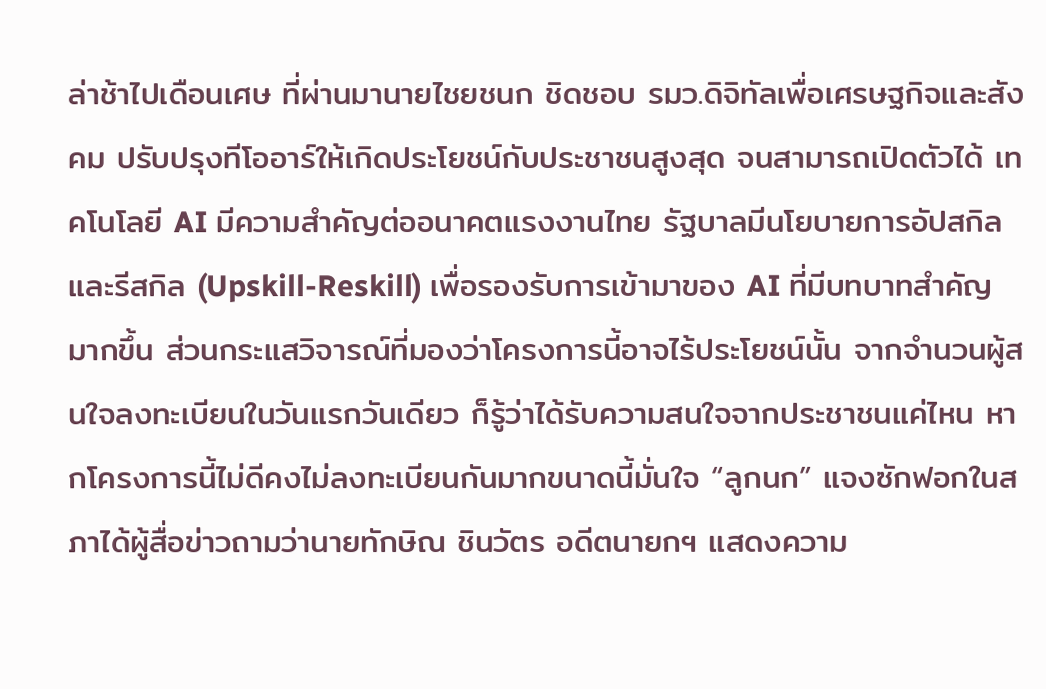ล่าช้าไปเดือนเศษ ที่ผ่านมานายไชยชนก ชิดชอบ รมว.ดิจิทัลเพื่อเศรษฐกิจและสังคม ปรับปรุงทีโออาร์ให้เกิดประโยชน์กับประชาชนสูงสุด จนสามารถเปิดตัวได้ เทคโนโลยี AI มีความสำคัญต่ออนาคตแรงงานไทย รัฐบาลมีนโยบายการอัปสกิล และรีสกิล (Upskill-Reskill) เพื่อรองรับการเข้ามาของ AI ที่มีบทบาทสำคัญมากขึ้น ส่วนกระแสวิจารณ์ที่มองว่าโครงการนี้อาจไร้ประโยชน์นั้น จากจำนวนผู้สนใจลงทะเบียนในวันแรกวันเดียว ก็รู้ว่าได้รับความสนใจจากประชาชนแค่ไหน หากโครงการนี้ไม่ดีคงไม่ลงทะเบียนกันมากขนาดนี้มั่นใจ “ลูกนก” แจงซักฟอกในสภาได้ผู้สื่อข่าวถามว่านายทักษิณ ชินวัตร อดีตนายกฯ แสดงความ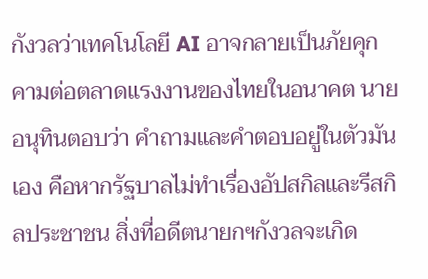กังวลว่าเทคโนโลยี AI อาจกลายเป็นภัยคุกคามต่อตลาดแรงงานของไทยในอนาคต นายอนุทินตอบว่า คำถามและคำตอบอยู่ในตัวมันเอง คือหากรัฐบาลไม่ทำเรื่องอัปสกิลและรีสกิลประชาชน สิ่งที่อดีตนายกฯกังวลจะเกิด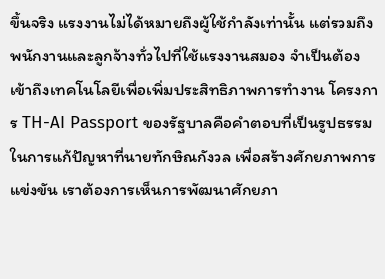ขึ้นจริง แรงงานไม่ได้หมายถึงผู้ใช้กำลังเท่านั้น แต่รวมถึงพนักงานและลูกจ้างทั่วไปที่ใช้แรงงานสมอง จำเป็นต้องเข้าถึงเทคโนโลยีเพื่อเพิ่มประสิทธิภาพการทำงาน โครงการ TH-AI Passport ของรัฐบาลคือคำตอบที่เป็นรูปธรรมในการแก้ปัญหาที่นายทักษิณกังวล เพื่อสร้างศักยภาพการแข่งขัน เราต้องการเห็นการพัฒนาศักยภา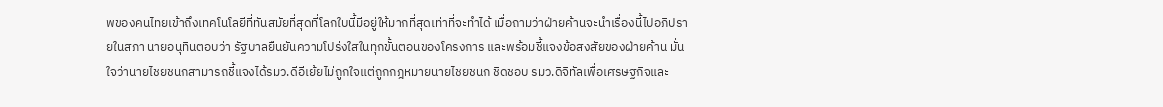พของคนไทยเข้าถึงเทคโนโลยีที่ทันสมัยที่สุดที่โลกใบนี้มีอยู่ให้มากที่สุดเท่าที่จะทำได้ เมื่อถามว่าฝ่ายค้านจะนำเรื่องนี้ไปอภิปรายในสภา นายอนุทินตอบว่า รัฐบาลยืนยันความโปร่งใสในทุกขั้นตอนของโครงการ และพร้อมชี้แจงข้อสงสัยของฝ่ายค้าน มั่นใจว่านายไชยชนกสามารถชี้แจงได้รมว.ดีอีเย้ยไม่ถูกใจแต่ถูกกฎหมายนายไชยชนก ชิดชอบ รมว.ดิจิทัลเพื่อเศรษฐกิจและ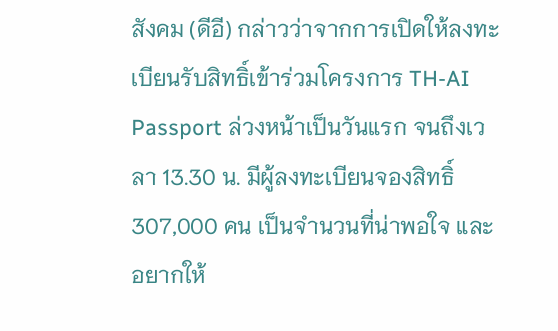สังคม (ดีอี) กล่าวว่าจากการเปิดให้ลงทะเบียนรับสิทธิ์เข้าร่วมโครงการ TH-AI Passport ล่วงหน้าเป็นวันแรก จนถึงเวลา 13.30 น. มีผู้ลงทะเบียนจองสิทธิ์ 307,000 คน เป็นจำนวนที่น่าพอใจ และอยากให้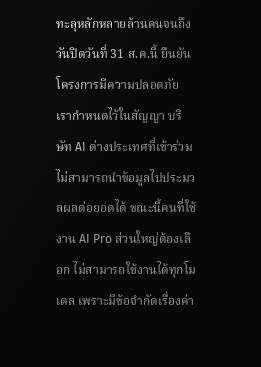ทะลุหลักหลายล้านคนจนถึงวันปิดวันที่ 31 ส.ค.นี้ ยืนยันโครงการมีความปลอดภัย เรากำหนดไว้ในสัญญา บริษัท AI ต่างประเทศที่เข้าร่วม ไม่สามารถนำข้อมูลไปประมวลผลต่อยอดได้ ขณะนี้คนที่ใช้งาน AI Pro ส่วนใหญ่ต้องเลือก ไม่สามารถใช้งานได้ทุกโมเดล เพราะมีข้อจำกัดเรื่องค่า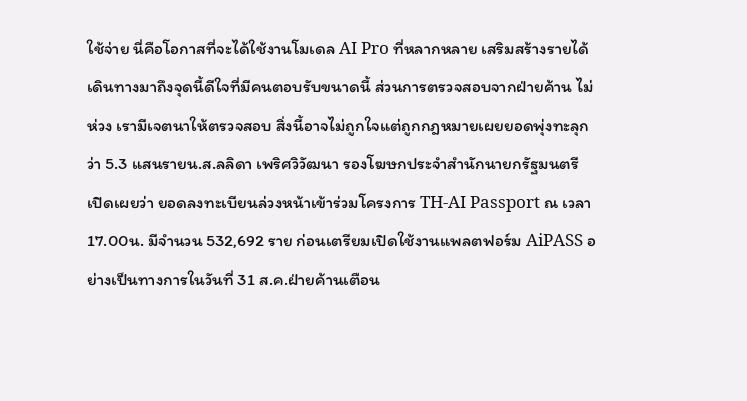ใช้จ่าย นี่คือโอกาสที่จะได้ใช้งานโมเดล AI Pro ที่หลากหลาย เสริมสร้างรายได้ เดินทางมาถึงจุดนี้ดีใจที่มีคนตอบรับขนาดนี้ ส่วนการตรวจสอบจากฝ่ายค้าน ไม่ห่วง เรามีเจตนาให้ตรวจสอบ สิ่งนี้อาจไม่ถูกใจแต่ถูกกฎหมายเผยยอดพุ่งทะลุกว่า 5.3 แสนรายน.ส.ลลิดา เพริศวิวัฒนา รองโฆษกประจำสำนักนายกรัฐมนตรี เปิดเผยว่า ยอดลงทะเบียนล่วงหน้าเข้าร่วมโครงการ TH-AI Passport ณ เวลา17.00น. มีจำนวน 532,692 ราย ก่อนเตรียมเปิดใช้งานแพลตฟอร์ม AiPASS อย่างเป็นทางการในวันที่ 31 ส.ค.ฝ่ายค้านเตือน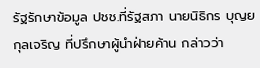รัฐรักษาข้อมูล ปชช.ที่รัฐสภา นายนิธิกร บุญยกุลเจริญ ที่ปรึกษาผู้นำฝ่ายค้าน กล่าวว่า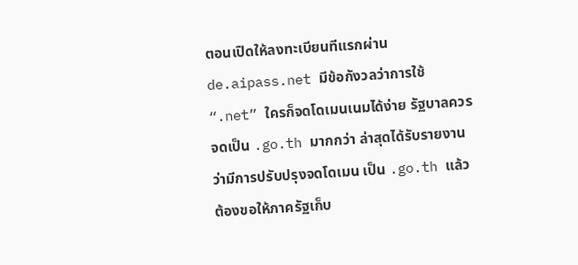ตอนเปิดให้ลงทะเบียนทีแรกผ่าน de.aipass.net มีข้อกังวลว่าการใช้ “.net” ใครก็จดโดเมนเนมได้ง่าย รัฐบาลควรจดเป็น .go.th มากกว่า ล่าสุดได้รับรายงานว่ามีการปรับปรุงจดโดเมน เป็น .go.th แล้ว ต้องขอให้ภาครัฐเก็บ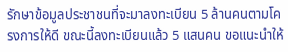รักษาข้อมูลประชาชนที่จะมาลงทะเบียน 5 ล้านคนตามโครงการให้ดี ขณะนี้ลงทะเบียนแล้ว 5 แสนคน ขอแนะนำให้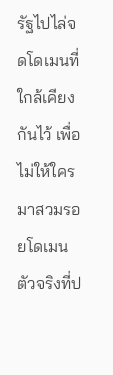รัฐไปไล่จดโดเมนที่ใกล้เคียงกันไว้ เพื่อไม่ให้ใครมาสวมรอยโดเมนตัวจริงที่ป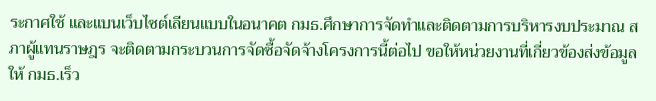ระกาศใช้ และแบนเว็บไซต์เลียนแบบในอนาคต กมธ.ศึกษาการจัดทำและติดตามการบริหารงบประมาณ สภาผู้แทนราษฎร จะติดตามกระบวนการจัดซื้อจัดจ้างโครงการนี้ต่อไป ขอให้หน่วยงานที่เกี่ยวข้องส่งข้อมูลให้ กมธ.เร็ว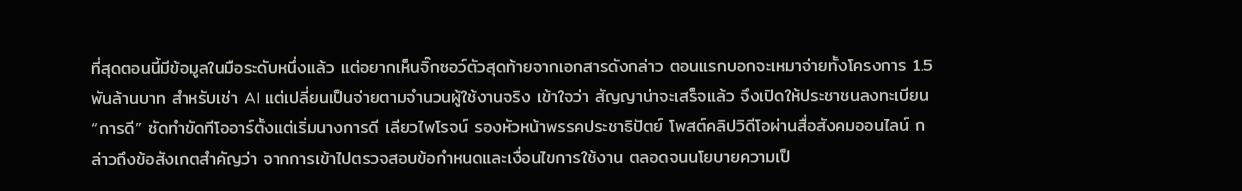ที่สุดตอนนี้มีข้อมูลในมือระดับหนึ่งแล้ว แต่อยากเห็นจิ๊กซอว์ตัวสุดท้ายจากเอกสารดังกล่าว ตอนแรกบอกจะเหมาจ่ายทั้งโครงการ 1.5 พันล้านบาท สำหรับเช่า AI แต่เปลี่ยนเป็นจ่ายตามจำนวนผู้ใช้งานจริง เข้าใจว่า สัญญาน่าจะเสร็จแล้ว จึงเปิดให้ประชาชนลงทะเบียน“การดี” ซัดทำขัดทีโออาร์ตั้งแต่เริ่มนางการดี เลียวไพโรจน์ รองหัวหน้าพรรคประชาธิปัตย์ โพสต์คลิปวิดีโอผ่านสื่อสังคมออนไลน์ กล่าวถึงข้อสังเกตสำคัญว่า จากการเข้าไปตรวจสอบข้อกำหนดและเงื่อนไขการใช้งาน ตลอดจนนโยบายความเป็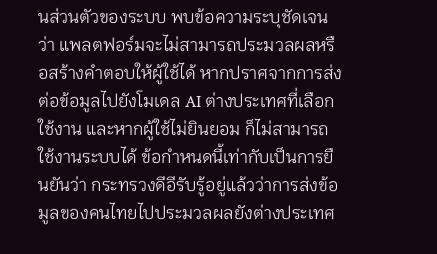นส่วนตัวของระบบ พบข้อความระบุชัดเจนว่า แพลตฟอร์มจะไม่สามารถประมวลผลหรือสร้างคำตอบให้ผู้ใช้ได้ หากปราศจากการส่งต่อข้อมูลไปยังโมเดล AI ต่างประเทศที่เลือกใช้งาน และหากผู้ใช้ไม่ยินยอม ก็ไม่สามารถใช้งานระบบได้ ข้อกำหนดนี้เท่ากับเป็นการยืนยันว่า กระทรวงดีอีรับรู้อยู่แล้วว่าการส่งข้อมูลของคนไทยไปประมวลผลยังต่างประเทศ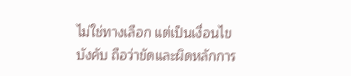ไม่ใช่ทางเลือก แต่เป็นเงื่อนไขบังคับ ถือว่าขัดและผิดหลักการ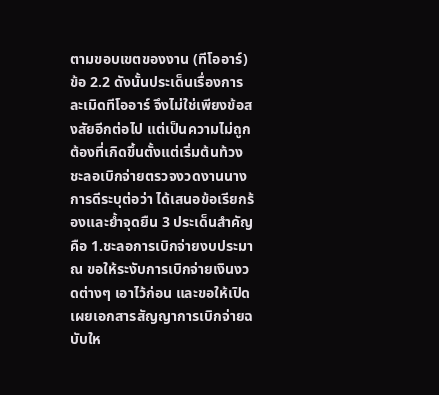ตามขอบเขตของงาน (ทีโออาร์) ข้อ 2.2 ดังนั้นประเด็นเรื่องการละเมิดทีโออาร์ จึงไม่ใช่เพียงข้อสงสัยอีกต่อไป แต่เป็นความไม่ถูกต้องที่เกิดขึ้นตั้งแต่เริ่มต้นท้วงชะลอเบิกจ่ายตรวจงวดงานนางการดีระบุต่อว่า ได้เสนอข้อเรียกร้องและย้ำจุดยืน 3 ประเด็นสำคัญ คือ 1.ชะลอการเบิกจ่ายงบประมาณ ขอให้ระงับการเบิกจ่ายเงินงวดต่างๆ เอาไว้ก่อน และขอให้เปิดเผยเอกสารสัญญาการเบิกจ่ายฉบับให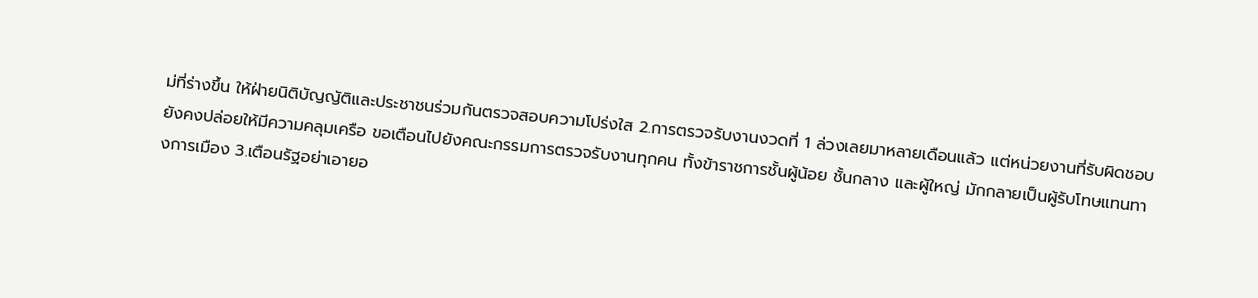ม่ที่ร่างขึ้น ให้ฝ่ายนิติบัญญัติและประชาชนร่วมกันตรวจสอบความโปร่งใส 2.การตรวจรับงานงวดที่ 1 ล่วงเลยมาหลายเดือนแล้ว แต่หน่วยงานที่รับผิดชอบยังคงปล่อยให้มีความคลุมเครือ ขอเตือนไปยังคณะกรรมการตรวจรับงานทุกคน ทั้งข้าราชการชั้นผู้น้อย ชั้นกลาง และผู้ใหญ่ มักกลายเป็นผู้รับโทษแทนทางการเมือง 3.เตือนรัฐอย่าเอายอ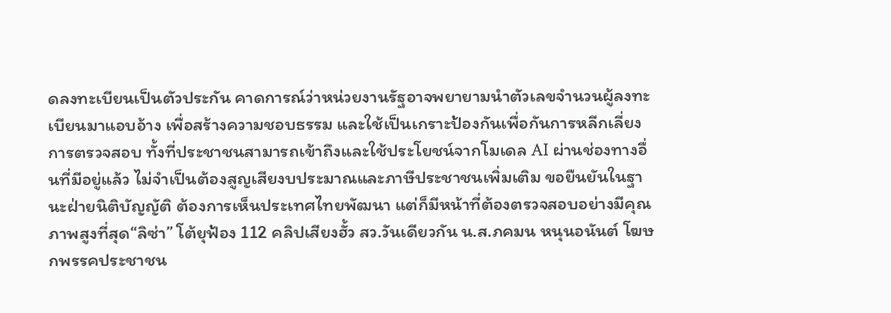ดลงทะเบียนเป็นตัวประกัน คาดการณ์ว่าหน่วยงานรัฐอาจพยายามนำตัวเลขจำนวนผู้ลงทะเบียนมาแอบอ้าง เพื่อสร้างความชอบธรรม และใช้เป็นเกราะป้องกันเพื่อกันการหลีกเลี่ยงการตรวจสอบ ทั้งที่ประชาชนสามารถเข้าถึงและใช้ประโยชน์จากโมเดล AI ผ่านช่องทางอื่นที่มีอยู่แล้ว ไม่จำเป็นต้องสูญเสียงบประมาณและภาษีประชาชนเพิ่มเติม ขอยืนยันในฐานะฝ่ายนิติบัญญัติ ต้องการเห็นประเทศไทยพัฒนา แต่ก็มีหน้าที่ต้องตรวจสอบอย่างมีคุณภาพสูงที่สุด“ลิซ่า” โต้ยุฟ้อง 112 คลิปเสียงฮั้ว สว.วันเดียวกัน น.ส.ภคมน หนุนอนันต์ โฆษกพรรคประชาชน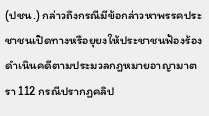(ปชน.) กล่าวถึงกรณีมีข้อกล่าวหาพรรคประชาชนเปิดทางหรือยุยงให้ประชาชนฟ้องร้องดำเนินคดีตามประมวลกฎหมายอาญามาตรา 112 กรณีปรากฏคลิป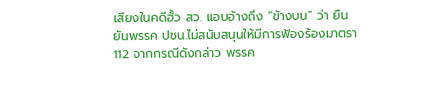เสียงในคดีฮั้ว สว. แอบอ้างถึง “ข้างบน” ว่า ยืนยันพรรค ปชน.ไม่สนับสนุนให้มีการฟ้องร้องมาตรา 112 จากกรณีดังกล่าว พรรค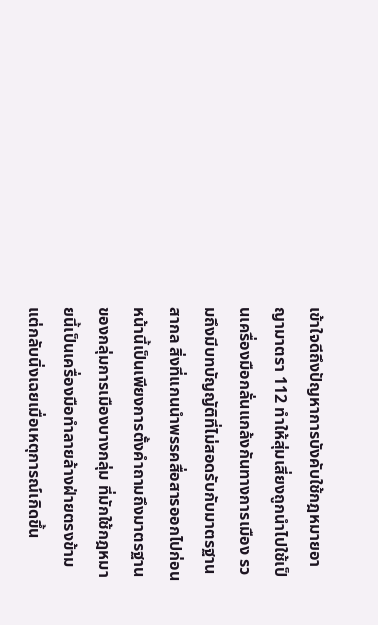เข้าใจดีถึงปัญหาการบังคับใช้กฎหมายอาญามาตรา 112 ทำให้สุ่มเสี่ยงถูกนำไปใช้เป็นเครื่องมือกลั่นแกล้งกันทางการเมือง รวมถึงมีบทบัญญัติที่ไม่สอดรับกับมาตรฐานสากล สิ่งที่แกนนำพรรคสื่อสารออกไปก่อนหน้านี้เป็นเพียงการตั้งคำถามถึงมาตรฐานของกลุ่มการเมืองบางกลุ่ม ที่มักใช้กฎหมายนี้เป็นเครื่องมือทำลายล้างฝ่ายตรงข้าม แต่กลับนิ่งเฉยเมื่อเหตุการณ์เกิดขึ้น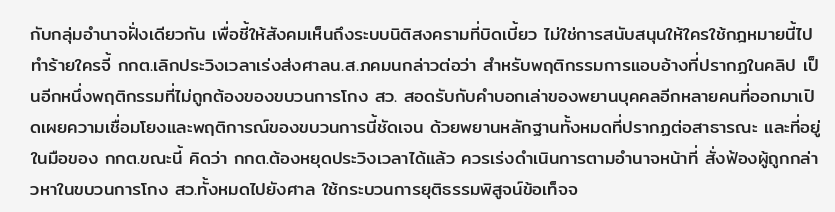กับกลุ่มอำนาจฝั่งเดียวกัน เพื่อชี้ให้สังคมเห็นถึงระบบนิติสงครามที่บิดเบี้ยว ไม่ใช่การสนับสนุนให้ใครใช้กฎหมายนี้ไปทำร้ายใครจี้ กกต.เลิกประวิงเวลาเร่งส่งศาลน.ส.ภคมนกล่าวต่อว่า สำหรับพฤติกรรมการแอบอ้างที่ปรากฏในคลิป เป็นอีกหนึ่งพฤติกรรมที่ไม่ถูกต้องของขบวนการโกง สว. สอดรับกับคำบอกเล่าของพยานบุคคลอีกหลายคนที่ออกมาเปิดเผยความเชื่อมโยงและพฤติการณ์ของขบวนการนี้ชัดเจน ด้วยพยานหลักฐานทั้งหมดที่ปรากฏต่อสาธารณะ และที่อยู่ในมือของ กกต.ขณะนี้ คิดว่า กกต.ต้องหยุดประวิงเวลาได้แล้ว ควรเร่งดำเนินการตามอำนาจหน้าที่ สั่งฟ้องผู้ถูกกล่าวหาในขบวนการโกง สว.ทั้งหมดไปยังศาล ใช้กระบวนการยุติธรรมพิสูจน์ข้อเท็จจ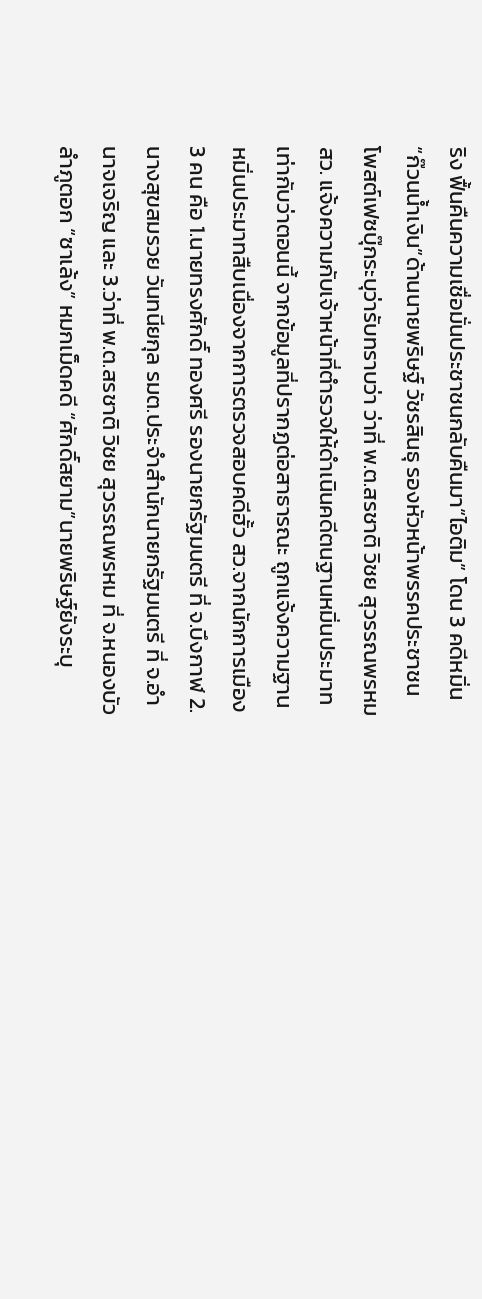ริง ฟื้นคืนความเชื่อมั่นประชาชนกลับคืนมา“ไอติม” โดน 3 คดีหมิ่น “ก๊วนน้ำเงิน”ด้านนายพริษฐ์ วัชรสินธุ รองหัวหน้าพรรคประชาชน โพสต์เฟซบุ๊กระบุว่ารับทราบว่า ว่าที่ พ.ต.สรชาติ วิชย สุวรรณพรหม สว. แจ้งความกับเจ้าหน้าที่ตำรวจให้ดำเนินคดีตนฐานหมิ่นประมาท เท่ากับว่าตอนนี้ จากข้อมูลที่ปรากฏต่อสาธารณะ ถูกแจ้งความฐานหมิ่นประมาทสืบเนื่องจากการตรวจสอบคดีฮั้ว สว.จากนักการเมือง 3 คน คือ 1.นายทรงศักดิ์ ทองศรี รองนายกรัฐมนตรี ที่ จ.บึงกาฬ 2.นางสุขสมรวย วันทนียกุล รมต.ประจำสำนักนายกรัฐมนตรี ที่ จ.อำนาจเจริญ และ 3.ว่าที่ พ.ต.สรชาติ วิชย สุวรรณพรหม ที่ จ.หนองบัวลำภูตอก “ซาเล้ง” หมกเม็ดคดี “ศักดิ์สยาม”นายพริษฐ์ยังระบุ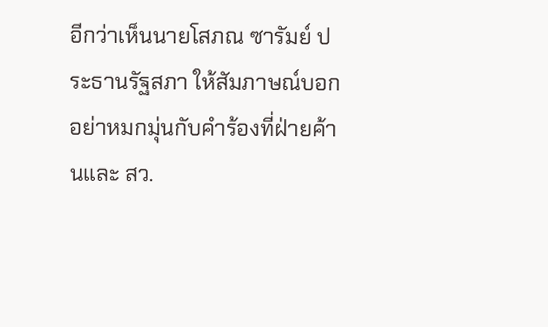อีกว่าเห็นนายโสภณ ซารัมย์ ประธานรัฐสภา ให้สัมภาษณ์บอกอย่าหมกมุ่นกับคำร้องที่ฝ่ายค้านและ สว.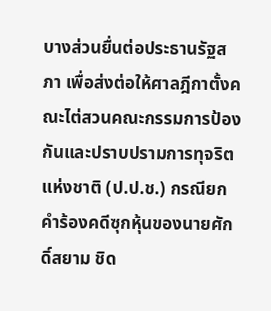บางส่วนยื่นต่อประธานรัฐสภา เพื่อส่งต่อให้ศาลฎีกาตั้งคณะไต่สวนคณะกรรมการป้องกันและปราบปรามการทุจริตแห่งชาติ (ป.ป.ช.) กรณียกคำร้องคดีซุกหุ้นของนายศักดิ์สยาม ชิด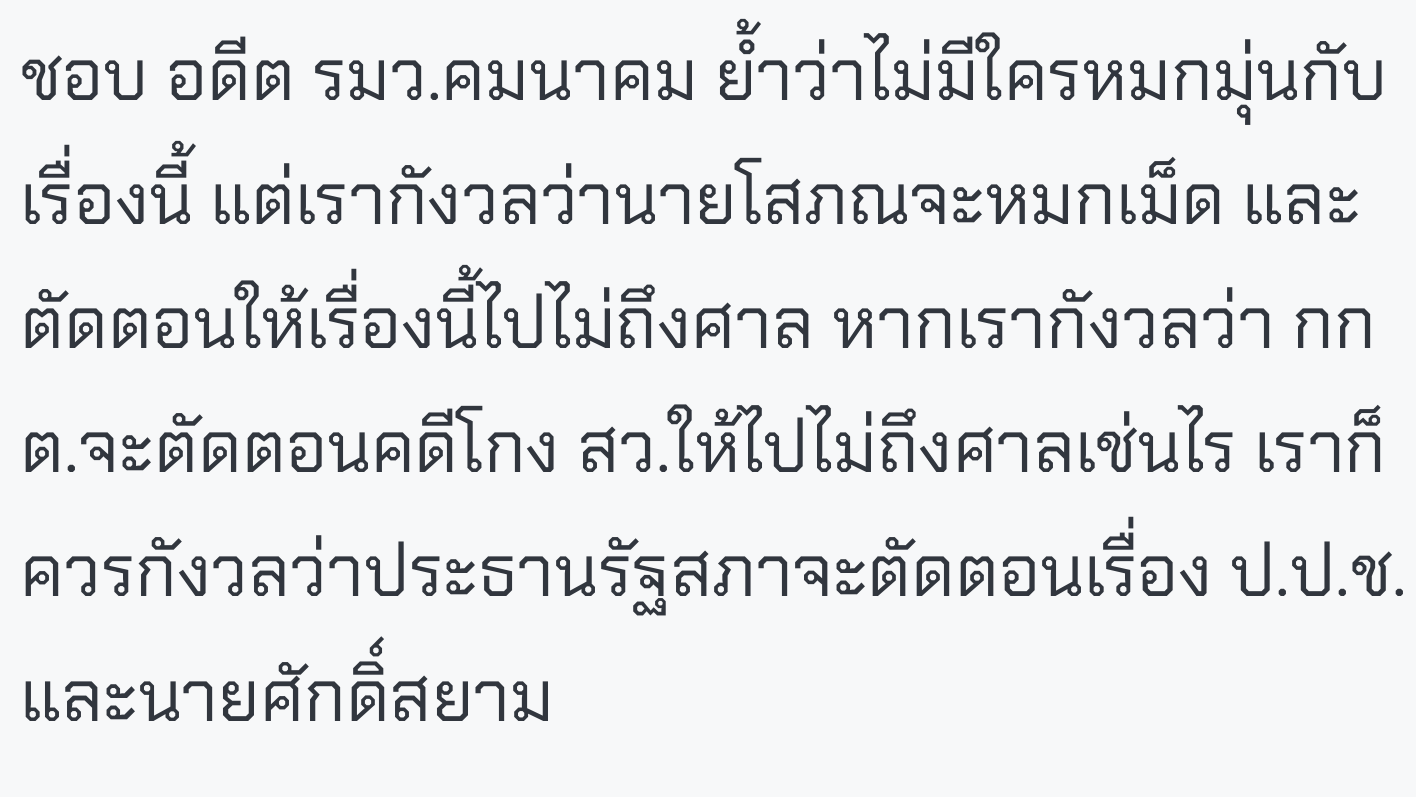ชอบ อดีต รมว.คมนาคม ย้ำว่าไม่มีใครหมกมุ่นกับเรื่องนี้ แต่เรากังวลว่านายโสภณจะหมกเม็ด และตัดตอนให้เรื่องนี้ไปไม่ถึงศาล หากเรากังวลว่า กกต.จะตัดตอนคดีโกง สว.ให้ไปไม่ถึงศาลเช่นไร เราก็ควรกังวลว่าประธานรัฐสภาจะตัดตอนเรื่อง ป.ป.ช. และนายศักดิ์สยาม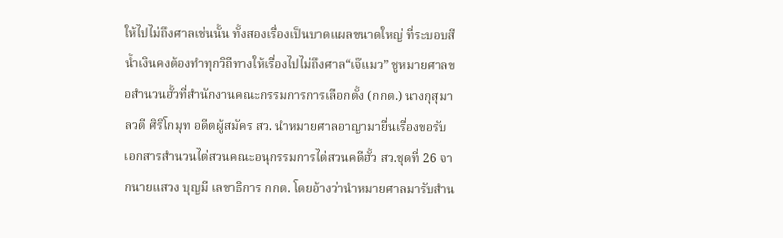ให้ไปไม่ถึงศาลเช่นนั้น ทั้งสองเรื่องเป็นบาดแผลขนาดใหญ่ ที่ระบอบสีน้ำเงินคงต้องทำทุกวิถีทางให้เรื่องไปไม่ถึงศาล“เจ๊แมว” ชูหมายศาลขอสำนวนฮั้วที่สำนักงานคณะกรรมการการเลือกตั้ง (กกต.) นางกุสุมาลวตี ศิริโกมุท อดีตผู้สมัคร สว. นำหมายศาลอาญามายื่นเรื่องขอรับเอกสารสำนวนไต่สวนคณะอนุกรรมการไต่สวนคดีฮั้ว สว.ชุดที่ 26 จากนายแสวง บุญมี เลขาธิการ กกต. โดยอ้างว่านำหมายศาลมารับสำน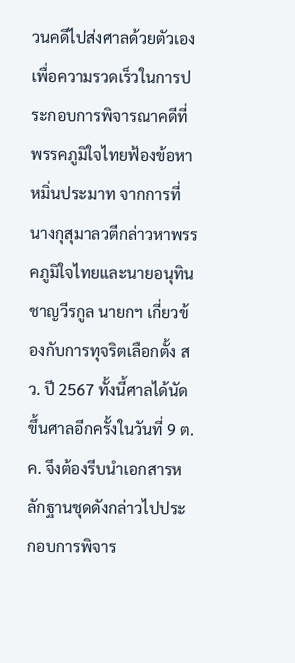วนคดีไปส่งศาลด้วยตัวเอง เพื่อความรวดเร็วในการประกอบการพิจารณาคดีที่พรรคภูมิใจไทยฟ้องข้อหาหมิ่นประมาท จากการที่นางกุสุมาลวตีกล่าวหาพรรคภูมิใจไทยและนายอนุทิน ชาญวีรกูล นายกฯ เกี่ยวข้องกับการทุจริตเลือกตั้ง สว. ปี 2567 ทั้งนี้ศาลได้นัดขึ้นศาลอีกครั้งในวันที่ 9 ต.ค. จึงต้องรีบนำเอกสารหลักฐานชุดดังกล่าวไปประกอบการพิจาร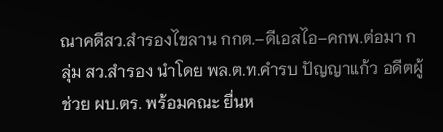ณาคดีสว.สำรองไขลาน กกต.–ดีเอสไอ–คกพ.ต่อมา กลุ่ม สว.สำรอง นำโดย พล.ต.ท.คำรบ ปัญญาแก้ว อดีตผู้ช่วย ผบ.ตร. พร้อมคณะ ยื่นห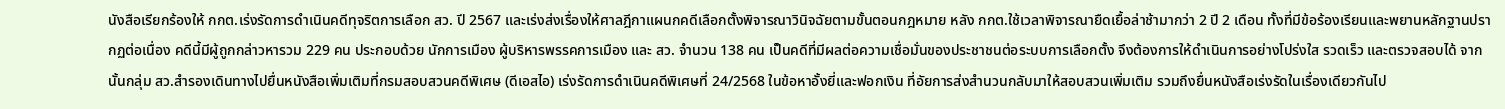นังสือเรียกร้องให้ กกต.เร่งรัดการดำเนินคดีทุจริตการเลือก สว. ปี 2567 และเร่งส่งเรื่องให้ศาลฎีกาแผนกคดีเลือกตั้งพิจารณาวินิจฉัยตามขั้นตอนกฎหมาย หลัง กกต.ใช้เวลาพิจารณายืดเยื้อล่าช้ามากว่า 2 ปี 2 เดือน ทั้งที่มีข้อร้องเรียนและพยานหลักฐานปรากฏต่อเนื่อง คดีนี้มีผู้ถูกกล่าวหารวม 229 คน ประกอบด้วย นักการเมือง ผู้บริหารพรรคการเมือง และ สว. จำนวน 138 คน เป็นคดีที่มีผลต่อความเชื่อมั่นของประชาชนต่อระบบการเลือกตั้ง จึงต้องการให้ดำเนินการอย่างโปร่งใส รวดเร็ว และตรวจสอบได้ จากนั้นกลุ่ม สว.สำรองเดินทางไปยื่นหนังสือเพิ่มเติมที่กรมสอบสวนคดีพิเศษ (ดีเอสไอ) เร่งรัดการดำเนินคดีพิเศษที่ 24/2568 ในข้อหาอั้งยี่และฟอกเงิน ที่อัยการส่งสำนวนกลับมาให้สอบสวนเพิ่มเติม รวมถึงยื่นหนังสือเร่งรัดในเรื่องเดียวกันไป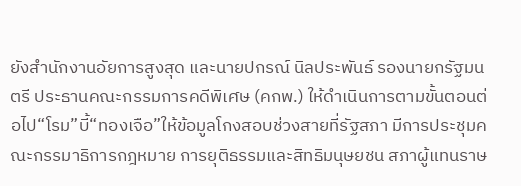ยังสำนักงานอัยการสูงสุด และนายปกรณ์ นิลประพันธ์ รองนายกรัฐมนตรี ประธานคณะกรรมการคดีพิเศษ (คกพ.) ให้ดำเนินการตามขั้นตอนต่อไป“โรม”บี้“ทองเจือ”ให้ข้อมูลโกงสอบช่วงสายที่รัฐสภา มีการประชุมคณะกรรมาธิการกฎหมาย การยุติธรรมและสิทธิมนุษยชน สภาผู้แทนราษ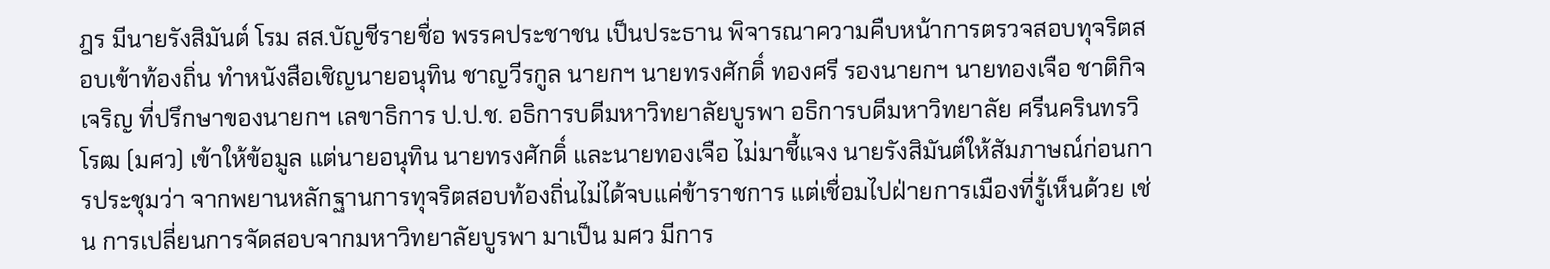ฎร มีนายรังสิมันต์ โรม สส.บัญชีรายชื่อ พรรคประชาชน เป็นประธาน พิจารณาความคืบหน้าการตรวจสอบทุจริตสอบเข้าท้องถิ่น ทำหนังสือเชิญนายอนุทิน ชาญวีรกูล นายกฯ นายทรงศักดิ์ ทองศรี รองนายกฯ นายทองเจือ ชาติกิจเจริญ ที่ปรึกษาของนายกฯ เลขาธิการ ป.ป.ช. อธิการบดีมหาวิทยาลัยบูรพา อธิการบดีมหาวิทยาลัย ศรีนครินทรวิโรฒ (มศว) เข้าให้ข้อมูล แต่นายอนุทิน นายทรงศักดิ์ และนายทองเจือ ไม่มาชี้แจง นายรังสิมันต์ให้สัมภาษณ์ก่อนการประชุมว่า จากพยานหลักฐานการทุจริตสอบท้องถิ่นไม่ได้จบแค่ข้าราชการ แต่เชื่อมไปฝ่ายการเมืองที่รู้เห็นด้วย เช่น การเปลี่ยนการจัดสอบจากมหาวิทยาลัยบูรพา มาเป็น มศว มีการ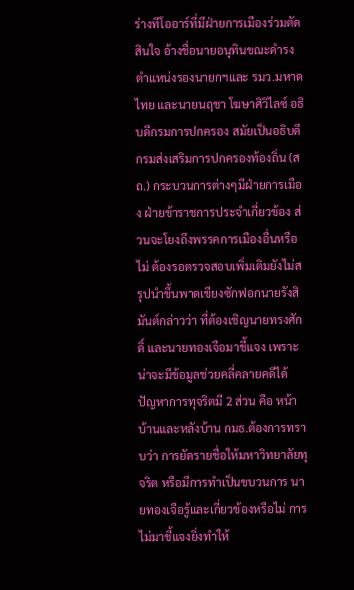ร่างทีโออาร์ที่มีฝ่ายการเมืองร่วมตัดสินใจ อ้างชื่อนายอนุทินขณะดำรงตำแหน่งรองนายกฯและ รมว.มหาดไทย และนายนฤชา โฆษาศิวิไลซ์ อธิบดีกรมการปกครอง สมัยเป็นอธิบดีกรมส่งเสริมการปกครองท้องถิ่น (สถ.) กระบวนการต่างๆมีฝ่ายการเมือง ฝ่ายข้าราชการประจำเกี่ยวข้อง ส่วนจะโยงถึงพรรคการเมืองอื่นหรือไม่ ต้องรอตรวจสอบเพิ่มเติมยังไม่สรุปนำขึ้นพาดเขียงซักฟอกนายรังสิมันต์กล่าวว่า ที่ต้องเชิญนายทรงศักดิ์ และนายทองเจือมาชี้แจง เพราะน่าจะมีข้อมูลช่วยคลี่คลายคดีได้ ปัญหาการทุจริตมี 2 ส่วน คือ หน้าบ้านและหลังบ้าน กมธ.ต้องการทราบว่า การยัดรายชื่อให้มหาวิทยาลัยทุจริต หรือมีการทำเป็นขบวนการ นายทองเจือรู้และเกี่ยวข้องหรือไม่ การไม่มาชี้แจงยิ่งทำให้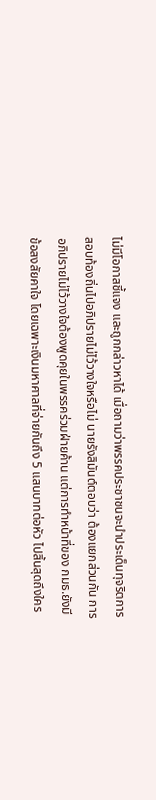ไม่มีโอกาสชี้แจง และถูกกล่าวหาได้ เมื่อถามว่าพรรคประชาชนจะนำประเด็นทุจริตการสอบท้องถิ่นไปอภิปรายไม่ไว้วางใจหรือไม่ นายรังสิมันต์ตอบว่า ต้องแยกส่วนกัน การอภิปรายไม่ไว้วางใจต้องพูดคุยในพรรคร่วมฝ่ายค้าน แต่การทำหน้าที่ของ กมธ.ยังมีข้อสงสัยคาใจ โดยเฉพาะเงินมหาศาลที่จ่ายกันถึง 5 แสนบาทต่อหัว ไปสิ้นสุดถึงใคร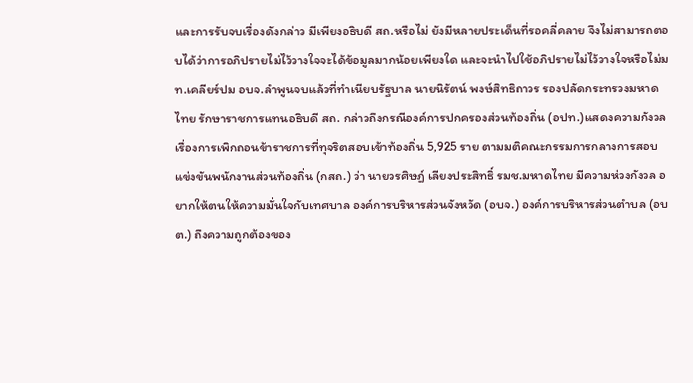และการรับจบเรื่องดังกล่าว มีเพียงอธิบดี สถ.หรือไม่ ยังมีหลายประเด็นที่รอคลี่คลาย จึงไม่สามารถตอบได้ว่าการอภิปรายไม่ไว้วางใจจะได้ข้อมูลมากน้อยเพียงใด และจะนำไปใช้อภิปรายไม่ไว้วางใจหรือไม่มท.เคลียร์ปม อบจ.ลำพูนจบแล้วที่ทำเนียบรัฐบาล นายนิรัตน์ พงษ์สิทธิถาวร รองปลัดกระทรวงมหาดไทย รักษาราชการแทนอธิบดี สถ. กล่าวถึงกรณีองค์การปกครองส่วนท้องถิ่น (อปท.)แสดงความกังวลเรื่องการเพิกถอนข้าราชการที่ทุจริตสอบเข้าท้องถิ่น 5,925 ราย ตามมติคณะกรรมการกลางการสอบแข่งขันพนักงานส่วนท้องถิ่น (กสถ.) ว่า นายวรศิษฏ์ เลียงประสิทธิ์ รมช.มหาดไทย มีความห่วงกังวล อยากให้ตนให้ความมั่นใจกับเทศบาล องค์การบริหารส่วนจังหวัด (อบจ.) องค์การบริหารส่วนตำบล (อบต.) ถึงความถูกต้องของ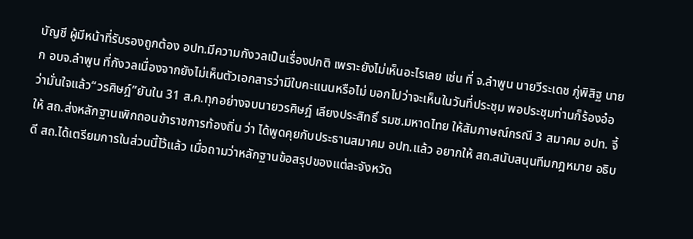บัญชี ผู้มีหน้าที่รับรองถูกต้อง อปท.มีความกังวลเป็นเรื่องปกติ เพราะยังไม่เห็นอะไรเลย เช่น ที่ จ.ลำพูน นายวีระเดช ภู่พิสิฐ นายก อบจ.ลำพูน ที่กังวลเนื่องจากยังไม่เห็นตัวเอกสารว่ามีใบคะแนนหรือไม่ บอกไปว่าจะเห็นในวันที่ประชุม พอประชุมท่านก็ร้องอ๋อว่ามั่นใจแล้ว“วรศิษฎ์”ยันใน 31 ส.ค.ทุกอย่างจบนายวรศิษฎ์ เลียงประสิทธิ์ รมช.มหาดไทย ให้สัมภาษณ์กรณี 3 สมาคม อปท. จี้ให้ สถ.ส่งหลักฐานเพิกถอนข้าราชการท้องถิ่น ว่า ได้พูดคุยกับประธานสมาคม อปท.แล้ว อยากให้ สถ.สนับสนุนทีมกฎหมาย อธิบดี สถ.ได้เตรียมการในส่วนนี้ไว้แล้ว เมื่อถามว่าหลักฐานข้อสรุปของแต่ละจังหวัด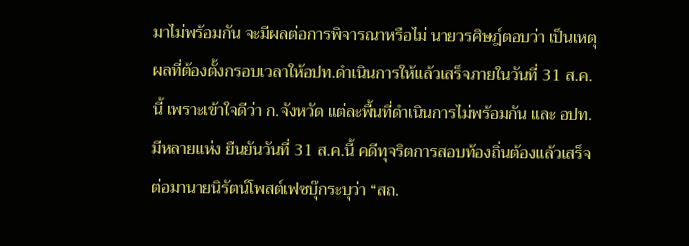มาไม่พร้อมกัน จะมีผลต่อการพิจารณาหรือไม่ นายวรศิษฎ์ตอบว่า เป็นเหตุผลที่ต้องตั้งกรอบเวลาให้อปท.ดำเนินการให้แล้วเสร็จภายในวันที่ 31 ส.ค.นี้ เพราะเข้าใจดีว่า ก.จังหวัด แต่ละพื้นที่ดำเนินการไม่พร้อมกัน และ อปท.มีหลายแห่ง ยืนยันวันที่ 31 ส.ค.นี้ คดีทุจริตการสอบท้องถิ่นต้องแล้วเสร็จ ต่อมานายนิรัตน์โพสต์เฟซบุ๊กระบุว่า “สถ.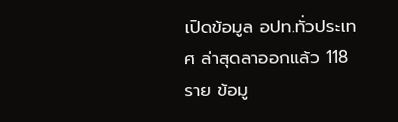เปิดข้อมูล อปท.ทั่วประเทศ ล่าสุดลาออกแล้ว 118 ราย ข้อมู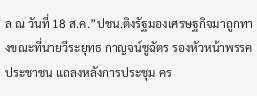ล ณ วันที่ 18 ส.ค.”ปชน.ติงรัฐมองเศรษฐกิจมาถูกทางขณะที่นายวีระยุทธ กาญจน์ชูฉัตร รองหัวหน้าพรรคประชาชน แถลงหลังการประชุม คร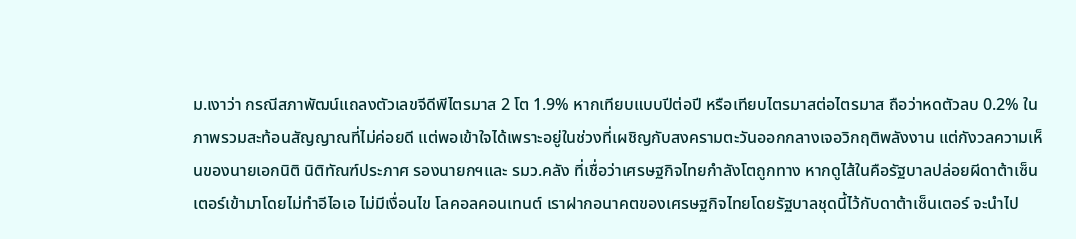ม.เงาว่า กรณีสภาพัฒน์แถลงตัวเลขจีดีพีไตรมาส 2 โต 1.9% หากเทียบแบบปีต่อปี หรือเทียบไตรมาสต่อไตรมาส ถือว่าหดตัวลบ 0.2% ในภาพรวมสะท้อนสัญญาณที่ไม่ค่อยดี แต่พอเข้าใจได้เพราะอยู่ในช่วงที่เผชิญกับสงครามตะวันออกกลางเจอวิกฤติพลังงาน แต่กังวลความเห็นของนายเอกนิติ นิติทัณฑ์ประภาศ รองนายกฯและ รมว.คลัง ที่เชื่อว่าเศรษฐกิจไทยกำลังโตถูกทาง หากดูไส้ในคือรัฐบาลปล่อยผีดาต้าเซ็นเตอร์เข้ามาโดยไม่ทำอีไอเอ ไม่มีเงื่อนไข โลคอลคอนเทนต์ เราฝากอนาคตของเศรษฐกิจไทยโดยรัฐบาลชุดนี้ไว้กับดาต้าเซ็นเตอร์ จะนำไป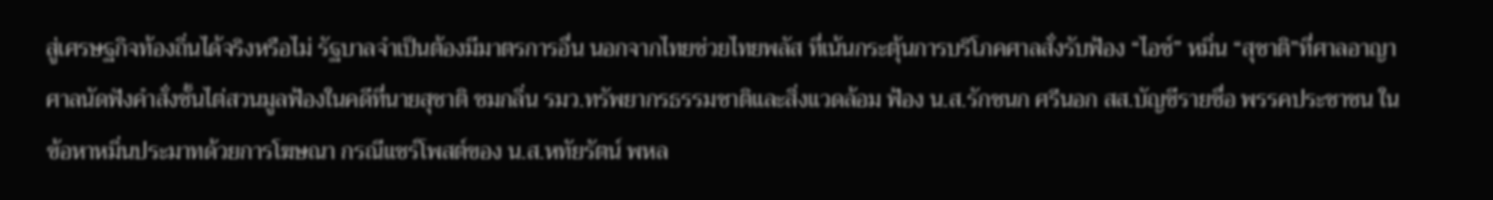สู่เศรษฐกิจท้องถิ่นได้จริงหรือไม่ รัฐบาลจำเป็นต้องมีมาตรการอื่น นอกจากไทยช่วยไทยพลัส ที่เน้นกระตุ้นการบริโภคศาลสั่งรับฟ้อง “ไอซ์” หมิ่น “สุชาติ”ที่ศาลอาญา ศาลนัดฟังคำสั่งชั้นไต่สวนมูลฟ้องในคดีที่นายสุชาติ ชมกลิ่น รมว.ทรัพยากรธรรมชาติและสิ่งแวดล้อม ฟ้อง น.ส.รักชนก ศรีนอก สส.บัญชีรายชื่อ พรรคประชาชน ในข้อหาหมิ่นประมาทด้วยการโฆษณา กรณีแชร์โพสต์ของ น.ส.หทัยรัตน์ พหล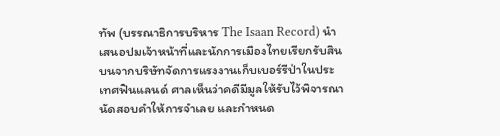ทัพ (บรรณาธิการบริหาร The Isaan Record) นำเสนอปมเจ้าหน้าที่และนักการเมืองไทยเรียกรับสินบนจากบริษัทจัดการแรงงานเก็บเบอร์รีป่าในประเทศฟินแลนด์ ศาลเห็นว่าคดีมีมูลให้รับไว้พิจารณา นัดสอบคำให้การจำเลย และกำหนด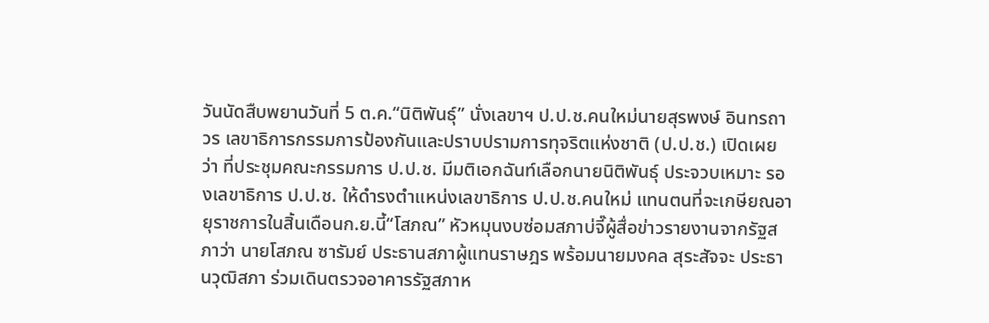วันนัดสืบพยานวันที่ 5 ต.ค.“นิติพันธุ์” นั่งเลขาฯ ป.ป.ช.คนใหม่นายสุรพงษ์ อินทรถาวร เลขาธิการกรรมการป้องกันและปราบปรามการทุจริตแห่งชาติ (ป.ป.ช.) เปิดเผยว่า ที่ประชุมคณะกรรมการ ป.ป.ช. มีมติเอกฉันท์เลือกนายนิติพันธุ์ ประจวบเหมาะ รองเลขาธิการ ป.ป.ช. ให้ดำรงตำแหน่งเลขาธิการ ป.ป.ช.คนใหม่ แทนตนที่จะเกษียณอายุราชการในสิ้นเดือนก.ย.นี้“โสภณ” หัวหมุนงบซ่อมสภาบ่จี๊ผู้สื่อข่าวรายงานจากรัฐสภาว่า นายโสภณ ซารัมย์ ประธานสภาผู้แทนราษฎร พร้อมนายมงคล สุระสัจจะ ประธานวุฒิสภา ร่วมเดินตรวจอาคารรัฐสภาห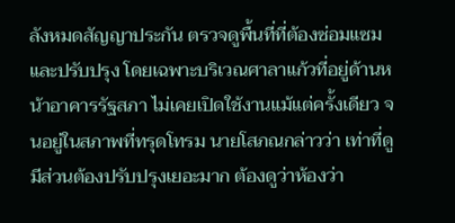ลังหมดสัญญาประกัน ตรวจดูพื้นที่ที่ต้องซ่อมแซมและปรับปรุง โดยเฉพาะบริเวณศาลาแก้วที่อยู่ด้านหน้าอาคารรัฐสภา ไม่เคยเปิดใช้งานแม้แต่ครั้งเดียว จนอยู่ในสภาพที่ทรุดโทรม นายโสภณกล่าวว่า เท่าที่ดูมีส่วนต้องปรับปรุงเยอะมาก ต้องดูว่าห้องว่า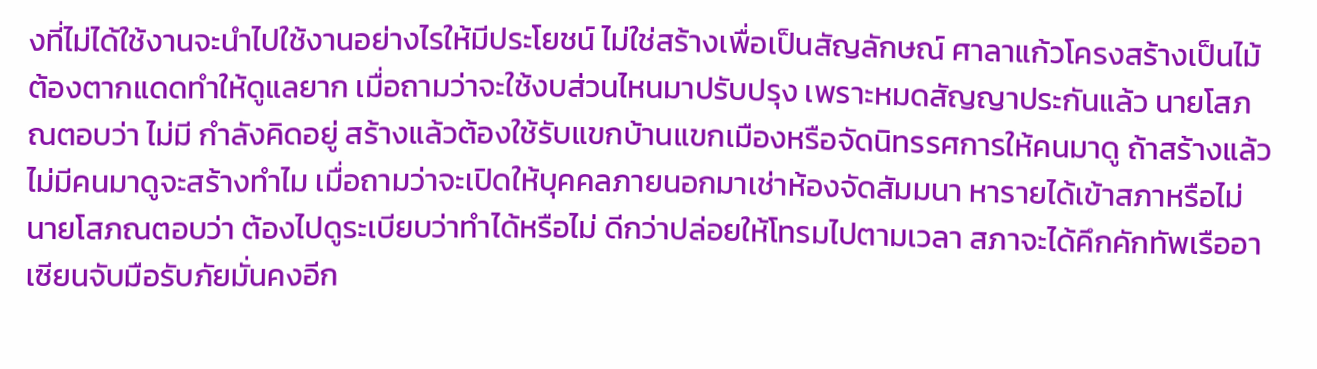งที่ไม่ได้ใช้งานจะนำไปใช้งานอย่างไรให้มีประโยชน์ ไม่ใช่สร้างเพื่อเป็นสัญลักษณ์ ศาลาแก้วโครงสร้างเป็นไม้ ต้องตากแดดทำให้ดูแลยาก เมื่อถามว่าจะใช้งบส่วนไหนมาปรับปรุง เพราะหมดสัญญาประกันแล้ว นายโสภณตอบว่า ไม่มี กำลังคิดอยู่ สร้างแล้วต้องใช้รับแขกบ้านแขกเมืองหรือจัดนิทรรศการให้คนมาดู ถ้าสร้างแล้วไม่มีคนมาดูจะสร้างทำไม เมื่อถามว่าจะเปิดให้บุคคลภายนอกมาเช่าห้องจัดสัมมนา หารายได้เข้าสภาหรือไม่ นายโสภณตอบว่า ต้องไปดูระเบียบว่าทำได้หรือไม่ ดีกว่าปล่อยให้โทรมไปตามเวลา สภาจะได้คึกคักทัพเรืออาเซียนจับมือรับภัยมั่นคงอีก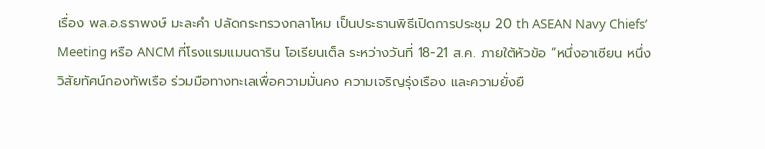เรื่อง พล.อ.ธราพงษ์ มะละคำ ปลัดกระทรวงกลาโหม เป็นประธานพิธีเปิดการประชุม 20 th ASEAN Navy Chiefs’ Meeting หรือ ANCM ที่โรงแรมแมนดาริน โอเรียนเต็ล ระหว่างวันที่ 18-21 ส.ค. ภายใต้หัวข้อ “หนึ่งอาเซียน หนึ่งวิสัยทัศน์กองทัพเรือ ร่วมมือทางทะเลเพื่อความมั่นคง ความเจริญรุ่งเรือง และความยั่งยื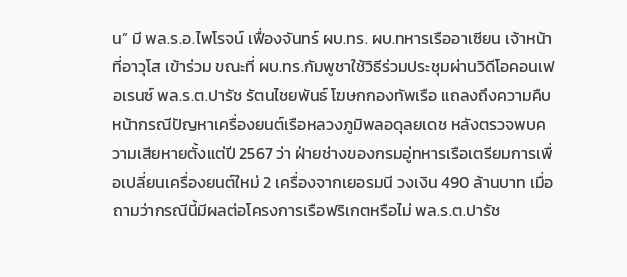น” มี พล.ร.อ.ไพโรจน์ เฟื่องจันทร์ ผบ.ทร. ผบ.ทหารเรืออาเซียน เจ้าหน้าที่อาวุโส เข้าร่วม ขณะที่ ผบ.ทร.กัมพูชาใช้วิธีร่วมประชุมผ่านวิดีโอคอนเฟอเรนซ์ พล.ร.ต.ปารัช รัตนไชยพันธ์ โฆษกกองทัพเรือ แถลงถึงความคืบหน้ากรณีปัญหาเครื่องยนต์เรือหลวงภูมิพลอดุลยเดช หลังตรวจพบความเสียหายตั้งแต่ปี 2567 ว่า ฝ่ายช่างของกรมอู่ทหารเรือเตรียมการเพื่อเปลี่ยนเครื่องยนต์ใหม่ 2 เครื่องจากเยอรมนี วงเงิน 490 ล้านบาท เมื่อถามว่ากรณีนี้มีผลต่อโครงการเรือฟริเกตหรือไม่ พล.ร.ต.ปารัช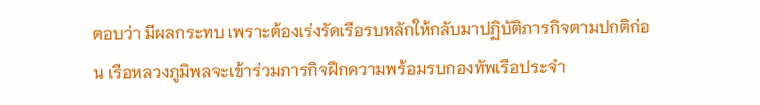ตอบว่า มีผลกระทบ เพราะต้องเร่งรัดเรือรบหลักให้กลับมาปฏิบัติภารกิจตามปกติก่อน เรือหลวงภูมิพลจะเข้าร่วมภารกิจฝึกความพร้อมรบกองทัพเรือประจำ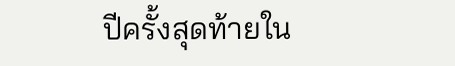ปีครั้งสุดท้ายใน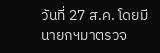วันที่ 27 ส.ค. โดยมีนายกฯมาตรวจ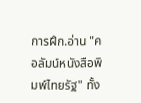การฝึก.อ่าน "คอลัมน์หนังสือพิมพ์ไทยรัฐ" ทั้ง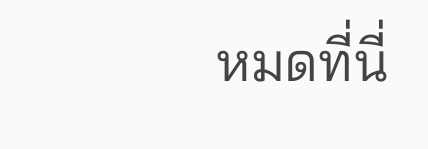หมดที่นี่